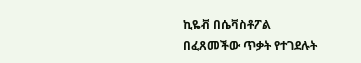ኪዬቭ በሴቫስቶፖል በፈጸመችው ጥቃት የተገደሉት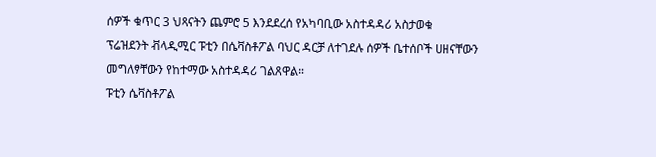ሰዎች ቁጥር 3 ህጻናትን ጨምሮ 5 እንደደረሰ የአካባቢው አስተዳዳሪ አስታወቁ
ፕሬዝደንት ቭላዲሚር ፑቲን በሴቫስቶፖል ባህር ዳርቻ ለተገደሉ ሰዎች ቤተሰቦች ሀዘናቸውን መግለፃቸውን የከተማው አስተዳዳሪ ገልጸዋል።
ፑቲን ሴቫስቶፖል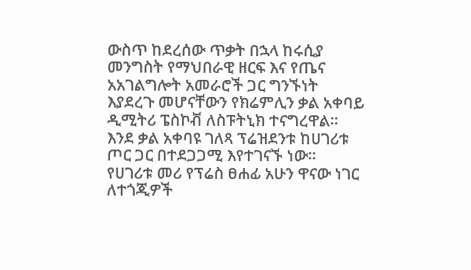ውስጥ ከደረሰው ጥቃት በኋላ ከሩሲያ መንግስት የማህበራዊ ዘርፍ እና የጤና አአገልግሎት አመራሮች ጋር ግንኙነት እያደረጉ መሆናቸውን የክሬምሊን ቃል አቀባይ ዲሚትሪ ፔስኮቭ ለስፑትኒክ ተናግረዋል። እንደ ቃል አቀባዩ ገለጻ ፕሬዝደንቱ ከሀገሪቱ ጦር ጋር በተደጋጋሚ እየተገናኙ ነው።
የሀገሪቱ መሪ የፕሬስ ፀሐፊ አሁን ዋናው ነገር ለተጎጂዎች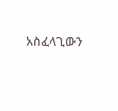አስፈላጊውን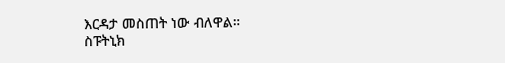እርዳታ መስጠት ነው ብለዋል።
ስፑትኒክ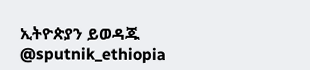ኢትዮጵያን ይወዳጁ @sputnik_ethiopia